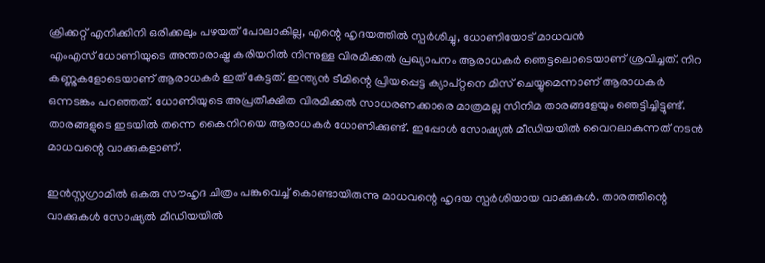ക്രിക്കറ്റ് എനിക്കിനി ഒരിക്കലും പഴയത് പോലാകില്ല, എന്റെ ഹൃദയത്തിൽ സ്പർശിച്ചു, ധോണിയോട് മാധവൻ
എംഎസ് ധോണിയുടെ അന്താരാഷ്ട്ര കരിയറിൽ നിന്നുള്ള വിരമിക്കൽ പ്രഖ്യാപനം ആരാധകർ ഞെട്ടലൊടെയാണ് ശ്രവിച്ചത്. നിറ കണ്ണുകളോടെയാണ് ആരാധകർ ഇത് കേട്ടത്. ഇന്ത്യൻ ടീമിന്റെ പ്രിയപ്പെട്ട ക്യാപ്റ്റനെ മിസ് ചെയ്യുമെന്നാണ് ആരാധകർ ഒന്നടങ്കം പറഞ്ഞത്. ധോണിയുടെ അപ്രതീക്ഷിത വിരമിക്കൽ സാധരണക്കാരെ മാത്രമല്ല സിനിമ താരങ്ങളേയും ഞെട്ടിച്ചിട്ടുണ്ട്. താരങ്ങളുടെ ഇടയിൽ തന്നെ കൈനിറയെ ആരാധകർ ധോണിക്കുണ്ട്. ഇപ്പോൾ സോഷ്യൽ മീഡിയയിൽ വൈറലാകുന്നത് നടൻ മാധവന്റെ വാക്കുകളാണ്.

ഇൻസ്റ്റഗ്രാമിൽ ഒകരു സൗഹൃദ ചിത്രം പങ്കുവെച്ച് കൊണ്ടായിരുന്നു മാധവന്റെ ഹൃദയ സ്പർശിയായ വാക്കുകൾ. താരത്തിന്റെ വാക്കുകൾ സോഷ്യൽ മീഡിയയിൽ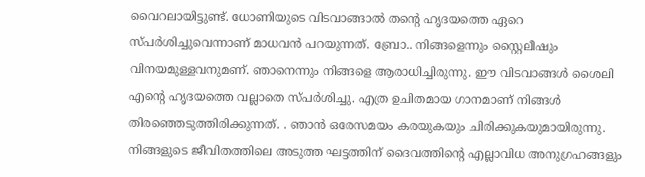വൈറലായിട്ടുണ്ട്. ധോണിയുടെ വിടവാങ്ങാൽ തന്റെ ഹൃദയത്തെ ഏറെ സ്പർശിച്ചുവെന്നാണ് മാധവൻ പറയുന്നത്. ബ്രോ.. നിങ്ങളെന്നും സ്റ്റൈലീഷും വിനയമുള്ളവനുമണ്. ഞാനെന്നും നിങ്ങളെ ആരാധിച്ചിരുന്നു. ഈ വിടവാങ്ങൾ ശൈലി എന്റെ ഹൃദയത്തെ വല്ലാതെ സ്പർശിച്ചു. എത്ര ഉചിതമായ ഗാനമാണ് നിങ്ങൾ തിരഞ്ഞെടുത്തിരിക്കുന്നത്. . ഞാൻ ഒരേസമയം കരയുകയും ചിരിക്കുകയുമായിരുന്നു. നിങ്ങളുടെ ജീവിതത്തിലെ അടുത്ത ഘട്ടത്തിന് ദൈവത്തിന്റെ എല്ലാവിധ അനുഗ്രഹങ്ങളും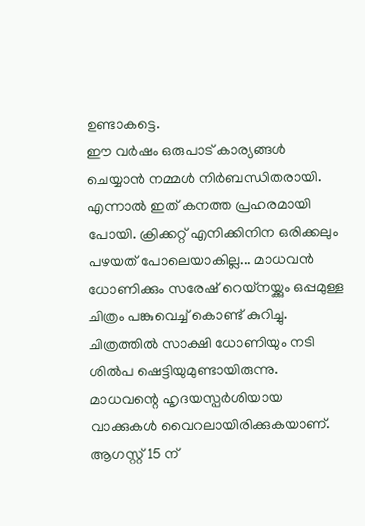ഉണ്ടാകട്ടെ.
ഈ വർഷം ഒരുപാട് കാര്യങ്ങൾ ചെയ്യാൻ നമ്മൾ നിർബന്ധിതരായി. എന്നാൽ ഇത് കനത്ത പ്രഹരമായി പോയി. ക്രിക്കറ്റ് എനിക്കിനിന ഒരിക്കലും പഴയത് പോലെയാകില്ല... മാധവൻ ധോണിക്കും സരേഷ് റെയ്നയ്ക്കും ഒപ്പമുള്ള ചിത്രം പങ്കുവെച്ച് കൊണ്ട് കുറിച്ചു. ചിത്രത്തിൽ സാക്ഷി ധോണിയും നടി ശിൽപ ഷെട്ടിയുമുണ്ടായിരുന്നു. മാധവന്റെ ഹൃദയസ്പർശിയായ വാക്കുകൾ വൈറലായിരിക്കുകയാണ്.
ആഗസ്റ്റ് 15 ന്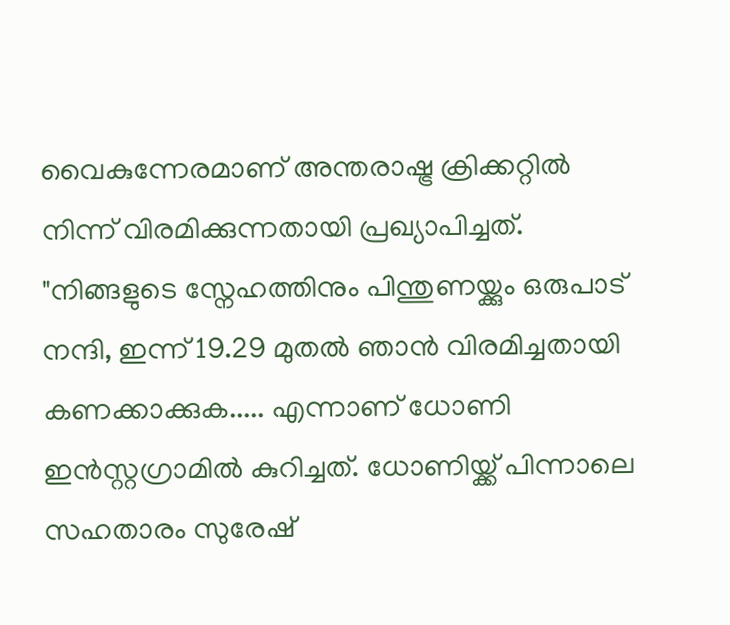വൈകുന്നേരമാണ് അന്തരാഷ്ട്ര ക്രിക്കറ്റിൽ നിന്ന് വിരമിക്കുന്നതായി പ്രഖ്യാപിച്ചത്. "നിങ്ങളുടെ സ്നേഹത്തിനും പിന്തുണയ്ക്കും ഒരുപാട് നന്ദി, ഇന്ന് 19.29 മുതൽ ഞാൻ വിരമിച്ചതായി കണക്കാക്കുക..... എന്നാണ് ധോണി ഇൻസ്റ്റഗ്രാമിൽ കുറിച്ചത്. ധോണിയ്ക്ക് പിന്നാലെ സഹതാരം സുരേഷ്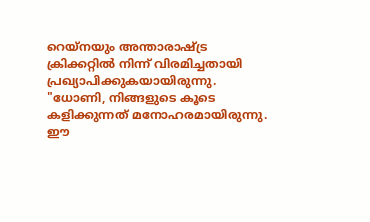റെയ്നയും അന്താരാഷ്ട്ര ക്രിക്കറ്റിൽ നിന്ന് വിരമിച്ചതായി പ്രഖ്യാപിക്കുകയായിരുന്നു. "ധോണി, നിങ്ങളുടെ കൂടെ കളിക്കുന്നത് മനോഹരമായിരുന്നു. ഈ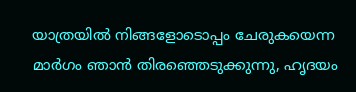യാത്രയിൽ നിങ്ങളോടൊപ്പം ചേരുകയെന്ന മാർഗം ഞാൻ തിരഞ്ഞെടുക്കുന്നു, ഹൃദയം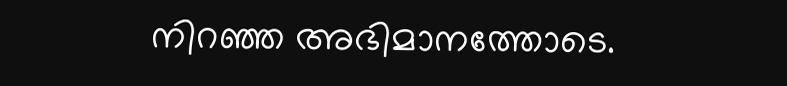നിറഞ്ഞ അഭിമാനത്തോടെ.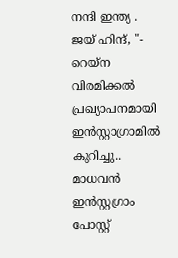നന്ദി ഇന്ത്യ . ജയ് ഹിന്ദ്, "- റെയ്ന വിരമിക്കൽ പ്രഖ്യാപനമായി ഇൻസ്റ്റാഗ്രാമിൽ കുറിച്ചു..
മാധവൻ ഇൻസ്റ്റഗ്രാം പോസ്റ്റ്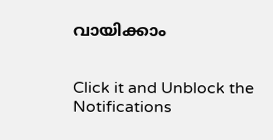വായിക്കാം


Click it and Unblock the Notifications